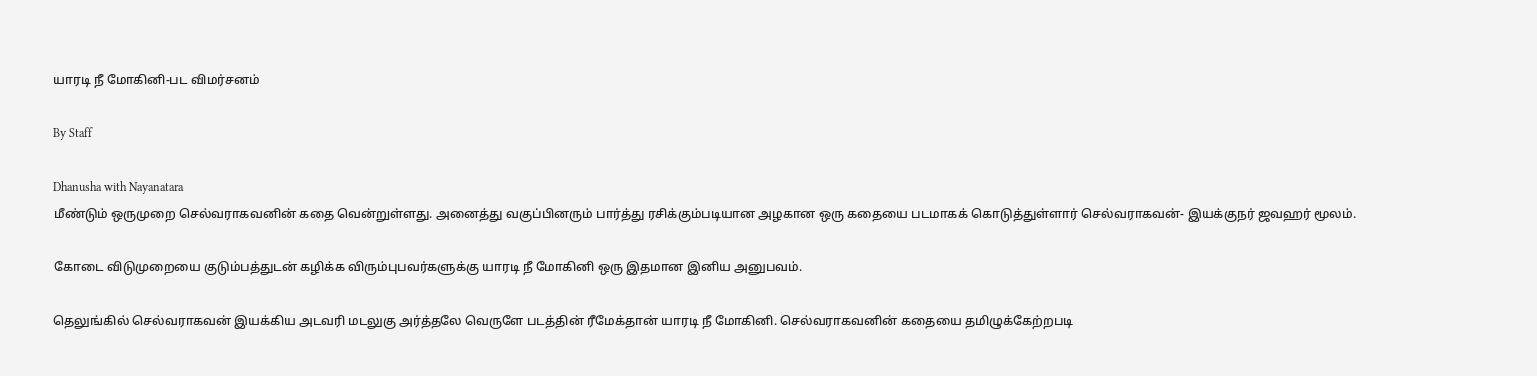யாரடி நீ மோகினி-பட விமர்சனம்

By Staff

Dhanusha with Nayanatara
மீண்டும் ஒருமுறை செல்வராகவனின் கதை வென்றுள்ளது. அனைத்து வகுப்பினரும் பார்த்து ரசிக்கும்படியான அழகான ஒரு கதையை படமாகக் கொடுத்துள்ளார் செல்வராகவன்- இயக்குநர் ஜவஹர் மூலம்.

கோடை விடுமுறையை குடும்பத்துடன் கழிக்க விரும்புபவர்களுக்கு யாரடி நீ மோகினி ஒரு இதமான இனிய அனுபவம்.

தெலுங்கில் செல்வராகவன் இயக்கிய அடவரி மடலுகு அர்த்தலே வெருளே படத்தின் ரீமேக்தான் யாரடி நீ மோகினி. செல்வராகவனின் கதையை தமிழுக்கேற்றபடி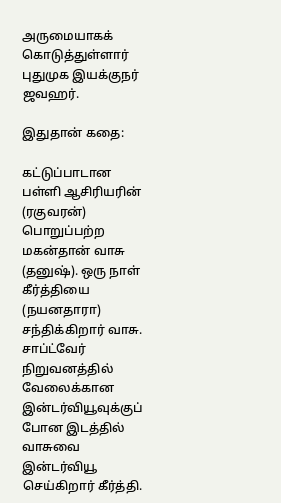அருமையாகக் கொடுத்துள்ளார் புதுமுக இயக்குநர் ஜவஹர்.

இதுதான் கதை:

கட்டுப்பாடான பள்ளி ஆசிரியரின் (ரகுவரன்) பொறுப்பற்ற மகன்தான் வாசு (தனுஷ்). ஒரு நாள் கீர்த்தியை (நயனதாரா) சந்திக்கிறார் வாசு. சாப்ட்வேர் நிறுவனத்தில் வேலைக்கான இன்டர்வியூவுக்குப் போன இடத்தில் வாசுவை இன்டர்வியூ செய்கிறார் கீர்த்தி.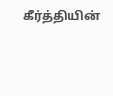கீர்த்தியின்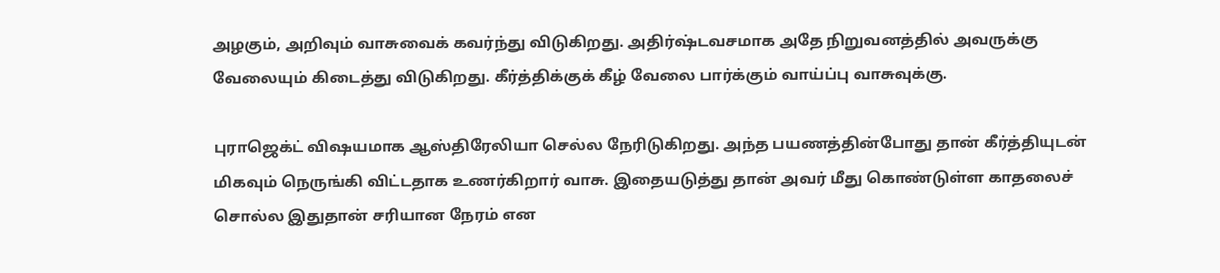அழகும், அறிவும் வாசுவைக் கவர்ந்து விடுகிறது. அதிர்ஷ்டவசமாக அதே நிறுவனத்தில் அவருக்கு வேலையும் கிடைத்து விடுகிறது. கீர்த்திக்குக் கீழ் வேலை பார்க்கும் வாய்ப்பு வாசுவுக்கு.

புராஜெக்ட் விஷயமாக ஆஸ்திரேலியா செல்ல நேரிடுகிறது. அந்த பயணத்தின்போது தான் கீர்த்தியுடன் மிகவும் நெருங்கி விட்டதாக உணர்கிறார் வாசு. இதையடுத்து தான் அவர் மீது கொண்டுள்ள காதலைச் சொல்ல இதுதான் சரியான நேரம் என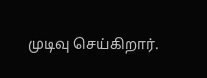முடிவு செய்கிறார்.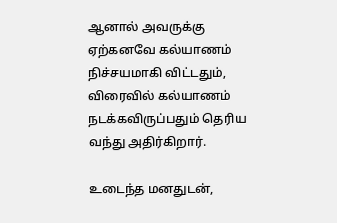ஆனால் அவருக்கு ஏற்கனவே கல்யாணம் நிச்சயமாகி விட்டதும், விரைவில் கல்யாணம் நடக்கவிருப்பதும் தெரிய வந்து அதிர்கிறார்.

உடைந்த மனதுடன்,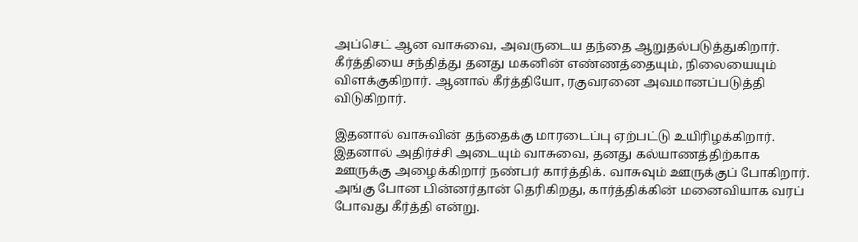அப்செட் ஆன வாசுவை, அவருடைய தந்தை ஆறுதல்படுத்துகிறார். கீர்த்தியை சந்தித்து தனது மகனின் எண்ணத்தையும், நிலையையும் விளக்குகிறார். ஆனால் கீர்த்தியோ, ரகுவரனை அவமானப்படுத்தி விடுகிறார்.

இதனால் வாசுவின் தந்தைக்கு மாரடைப்பு ஏற்பட்டு உயிரிழக்கிறார். இதனால் அதிர்ச்சி அடையும் வாசுவை, தனது கல்யாணத்திற்காக ஊருக்கு அழைக்கிறார் நண்பர் கார்த்திக். வாசுவும் ஊருக்குப் போகிறார். அங்கு போன பின்னர்தான் தெரிகிறது, கார்த்திக்கின் மனைவியாக வரப் போவது கீர்த்தி என்று.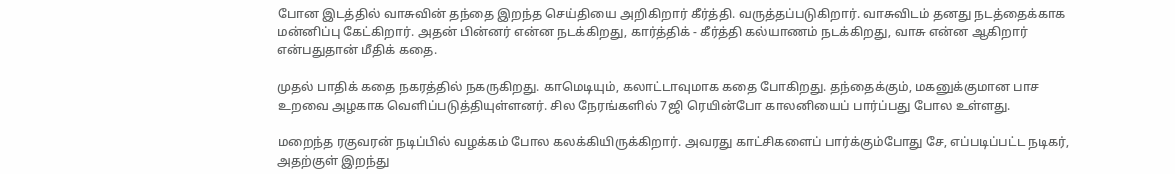போன இடத்தில் வாசுவின் தந்தை இறந்த செய்தியை அறிகிறார் கீர்த்தி. வருத்தப்படுகிறார். வாசுவிடம் தனது நடத்தைக்காக மன்னிப்பு கேட்கிறார். அதன் பின்னர் என்ன நடக்கிறது, கார்த்திக் - கீர்த்தி கல்யாணம் நடக்கிறது, வாசு என்ன ஆகிறார் என்பதுதான் மீதிக் கதை.

முதல் பாதிக் கதை நகரத்தில் நகருகிறது. காமெடியும், கலாட்டாவுமாக கதை போகிறது. தந்தைக்கும், மகனுக்குமான பாச உறவை அழகாக வெளிப்படுத்தியுள்ளனர். சில நேரங்களில் 7ஜி ரெயின்போ காலனியைப் பார்ப்பது போல உள்ளது.

மறைந்த ரகுவரன் நடிப்பில் வழக்கம் போல கலக்கியிருக்கிறார். அவரது காட்சிகளைப் பார்க்கும்போது சே, எப்படிப்பட்ட நடிகர், அதற்குள் இறந்து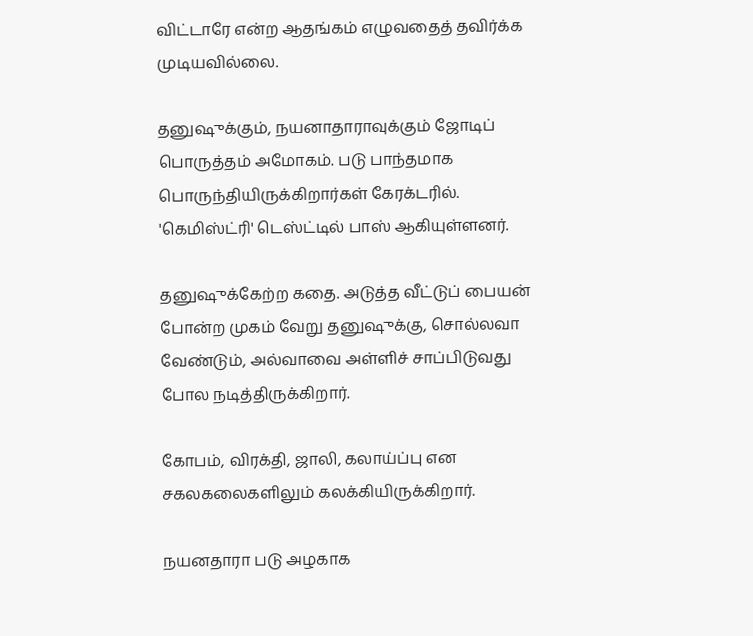விட்டாரே என்ற ஆதங்கம் எழுவதைத் தவிர்க்க முடியவில்லை.

தனுஷுக்கும், நயனாதாராவுக்கும் ஜோடிப் பொருத்தம் அமோகம். படு பாந்தமாக பொருந்தியிருக்கிறார்கள் கேரக்டரில். 'கெமிஸ்ட்ரி' டெஸ்ட்டில் பாஸ் ஆகியுள்ளனர்.

தனுஷுக்கேற்ற கதை. அடுத்த வீட்டுப் பையன் போன்ற முகம் வேறு தனுஷுக்கு, சொல்லவா வேண்டும், அல்வாவை அள்ளிச் சாப்பிடுவது போல நடித்திருக்கிறார்.

கோபம், விரக்தி, ஜாலி, கலாய்ப்பு என சகலகலைகளிலும் கலக்கியிருக்கிறார்.

நயனதாரா படு அழகாக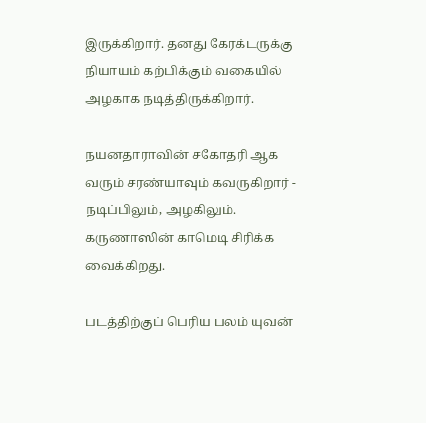இருக்கிறார். தனது கேரக்டருக்கு நியாயம் கற்பிக்கும் வகையில் அழகாக நடித்திருக்கிறார்.

நயனதாராவின் சகோதரி ஆக வரும் சரண்யாவும் கவருகிறார் - நடிப்பிலும், அழகிலும். கருணாஸின் காமெடி சிரிக்க வைக்கிறது.

படத்திற்குப் பெரிய பலம் யுவன்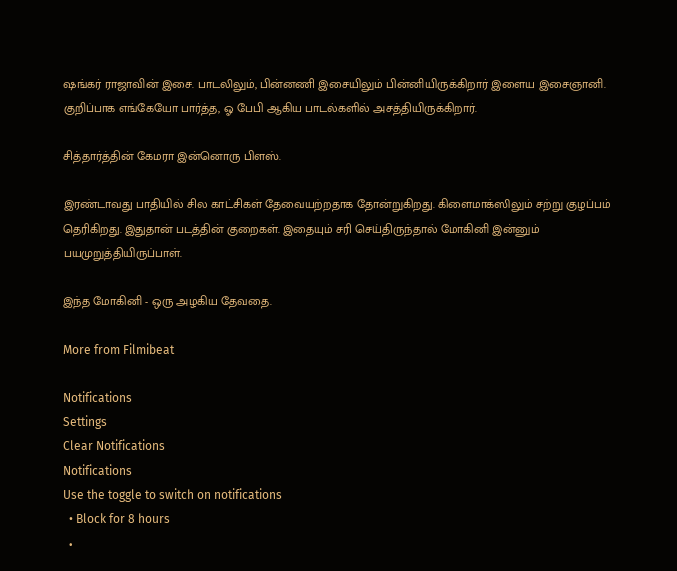ஷங்கர் ராஜாவின் இசை. பாடலிலும், பின்னணி இசையிலும் பின்னியிருக்கிறார் இளைய இசைஞானி. குறிப்பாக எங்கேயோ பார்த்த, ஓ பேபி ஆகிய பாடல்களில் அசத்தியிருக்கிறார்.

சித்தார்த்தின் கேமரா இன்னொரு பிளஸ்.

இரண்டாவது பாதியில் சில காட்சிகள் தேவையற்றதாக தோன்றுகிறது. கிளைமாக்ஸிலும் சற்று குழப்பம் தெரிகிறது. இதுதான் படத்தின் குறைகள். இதையும் சரி செய்திருந்தால் மோகினி இன்னும் பயமுறுத்தியிருப்பாள்.

இந்த மோகினி - ஒரு அழகிய தேவதை.

More from Filmibeat

Notifications
Settings
Clear Notifications
Notifications
Use the toggle to switch on notifications
  • Block for 8 hours
  •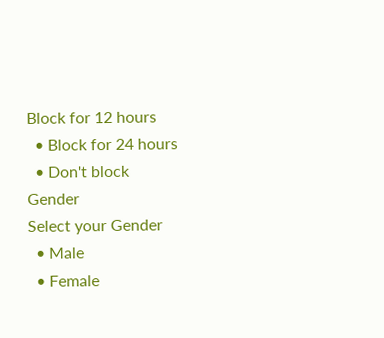Block for 12 hours
  • Block for 24 hours
  • Don't block
Gender
Select your Gender
  • Male
  • Female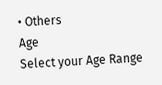• Others
Age
Select your Age Range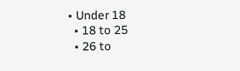• Under 18
  • 18 to 25
  • 26 to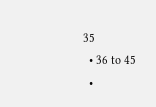35
  • 36 to 45
  •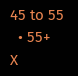45 to 55
  • 55+
X